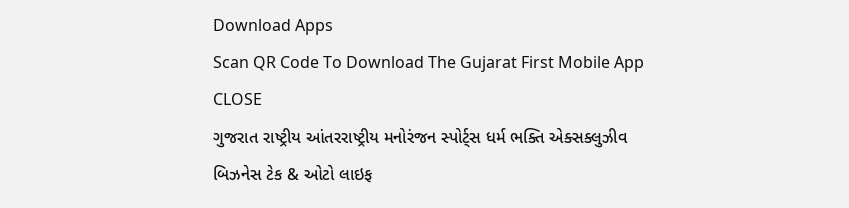Download Apps
Scan QR Code To Download The Gujarat First Mobile App CLOSE
ગુજરાત રાષ્ટ્રીય આંતરરાષ્ટ્રીય મનોરંજન સ્પોર્ટ્સ ધર્મ ભક્તિ એક્સક્લુઝીવ બિઝનેસ ટેક & ઓટો લાઇફ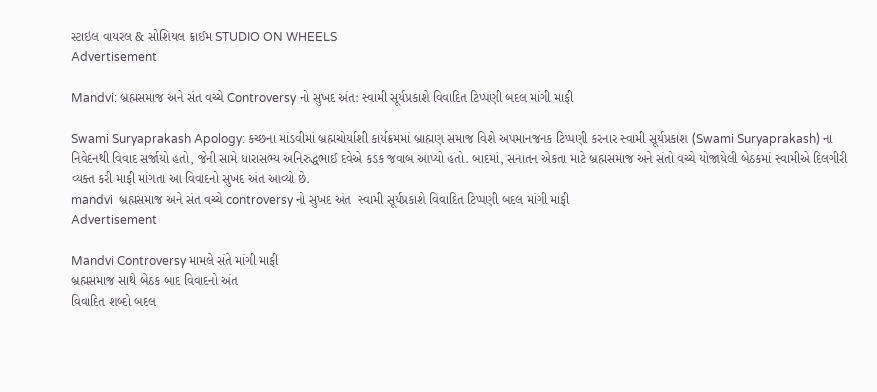સ્ટાઇલ વાયરલ & સોશિયલ ક્રાઈમ STUDIO ON WHEELS
Advertisement

Mandvi: બ્રહ્મસમાજ અને સંત વચ્ચે Controversy નો સુખદ અંત: સ્વામી સૂર્યપ્રકાશે વિવાદિત ટિપ્પણી બદલ માંગી માફી

Swami Suryaprakash Apology: કચ્છના માંડવીમાં બ્રહ્મચોર્યાશી કાર્યક્રમમાં બ્રાહ્મણ સમાજ વિશે અપમાનજનક ટિપ્પણી કરનાર સ્વામી સૂર્યપ્રકાશ (Swami Suryaprakash) ના નિવેદનથી વિવાદ સર્જાયો હતો, જેની સામે ધારાસભ્ય અનિરુદ્ધભાઈ દવેએ કડક જવાબ આપ્યો હતો. બાદમાં, સનાતન એકતા માટે બ્રહ્મસમાજ અને સંતો વચ્ચે યોજાયેલી બેઠકમાં સ્વામીએ દિલગીરી વ્યક્ત કરી માફી માંગતા આ વિવાદનો સુખદ અંત આવ્યો છે.
mandvi  બ્રહ્મસમાજ અને સંત વચ્ચે controversy નો સુખદ અંત  સ્વામી સૂર્યપ્રકાશે વિવાદિત ટિપ્પણી બદલ માંગી માફી
Advertisement

Mandvi Controversy મામલે સંતે માંગી માફી
બ્રહ્મસમાજ સાથે બેઠક બાદ વિવાદનો અંત
વિવાદિત શબ્દો બદલ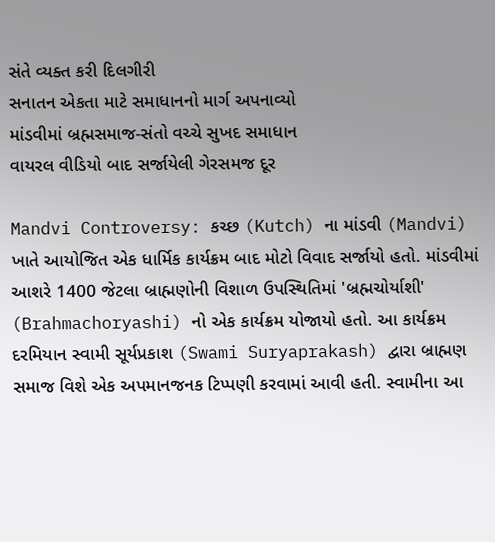સંતે વ્યક્ત કરી દિલગીરી
સનાતન એકતા માટે સમાધાનનો માર્ગ અપનાવ્યો
માંડવીમાં બ્રહ્મસમાજ-સંતો વચ્ચે સુખદ સમાધાન
વાયરલ વીડિયો બાદ સર્જાયેલી ગેરસમજ દૂર

Mandvi Controversy: કચ્છ (Kutch) ના માંડવી (Mandvi) ખાતે આયોજિત એક ધાર્મિક કાર્યક્રમ બાદ મોટો વિવાદ સર્જાયો હતો. માંડવીમાં આશરે 1400 જેટલા બ્રાહ્મણોની વિશાળ ઉપસ્થિતિમાં 'બ્રહ્મચોર્યાશી' (Brahmachoryashi) નો એક કાર્યક્રમ યોજાયો હતો. આ કાર્યક્રમ દરમિયાન સ્વામી સૂર્યપ્રકાશ (Swami Suryaprakash) દ્વારા બ્રાહ્મણ સમાજ વિશે એક અપમાનજનક ટિપ્પણી કરવામાં આવી હતી. સ્વામીના આ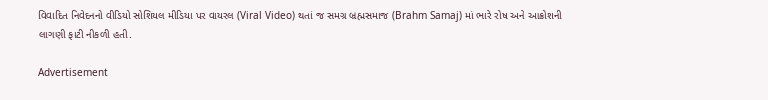વિવાદિત નિવેદનનો વીડિયો સોશિયલ મીડિયા પર વાયરલ (Viral Video) થતાં જ સમગ્ર બ્રહ્મસમાજ (Brahm Samaj) માં ભારે રોષ અને આક્રોશની લાગણી ફાટી નીકળી હતી.

Advertisement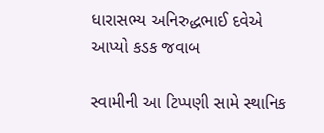ધારાસભ્ય અનિરુદ્ધભાઈ દવેએ આપ્યો કડક જવાબ

સ્વામીની આ ટિપ્પણી સામે સ્થાનિક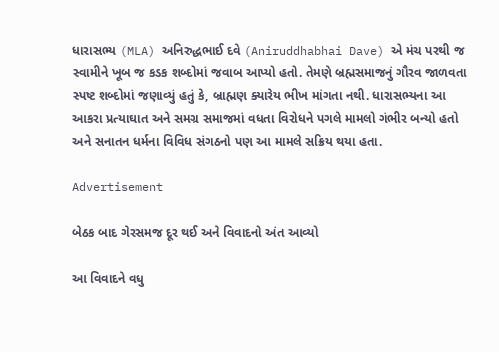ધારાસભ્ય (MLA) અનિરુદ્ધભાઈ દવે (Aniruddhabhai Dave) એ મંચ પરથી જ સ્વામીને ખૂબ જ કડક શબ્દોમાં જવાબ આપ્યો હતો. તેમણે બ્રહ્મસમાજનું ગૌરવ જાળવતા સ્પષ્ટ શબ્દોમાં જણાવ્યું હતું કે, બ્રાહ્મણ ક્યારેય ભીખ માંગતા નથી. ધારાસભ્યના આ આકરા પ્રત્યાઘાત અને સમગ્ર સમાજમાં વધતા વિરોધને પગલે મામલો ગંભીર બન્યો હતો અને સનાતન ધર્મના વિવિધ સંગઠનો પણ આ મામલે સક્રિય થયા હતા.

Advertisement

બેઠક બાદ ગેરસમજ દૂર થઈ અને વિવાદનો અંત આવ્યો

આ વિવાદને વધુ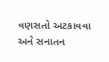વણસતો અટકાવવા અને સનાતન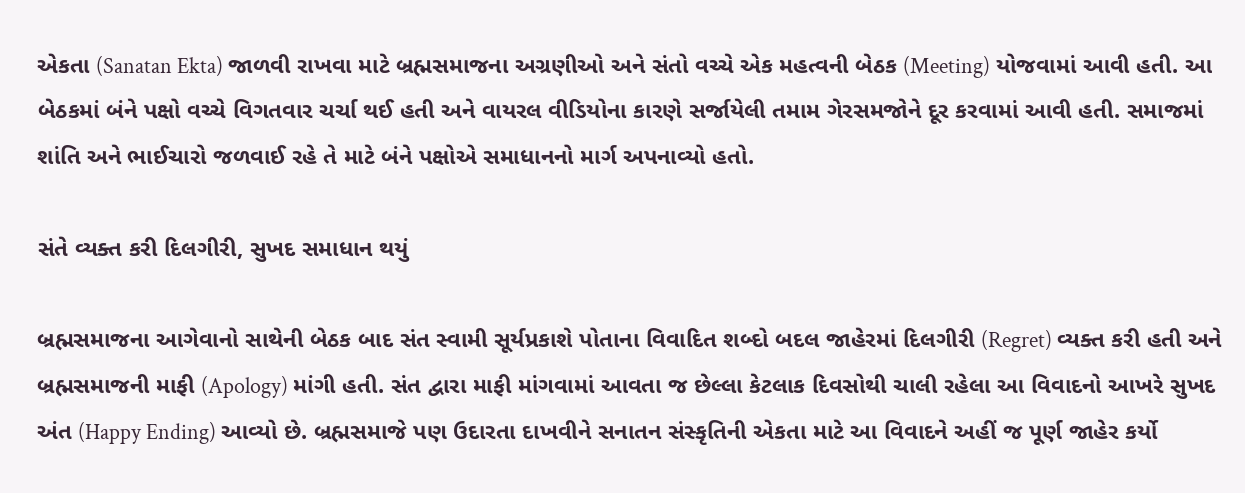એકતા (Sanatan Ekta) જાળવી રાખવા માટે બ્રહ્મસમાજના અગ્રણીઓ અને સંતો વચ્ચે એક મહત્વની બેઠક (Meeting) યોજવામાં આવી હતી. આ બેઠકમાં બંને પક્ષો વચ્ચે વિગતવાર ચર્ચા થઈ હતી અને વાયરલ વીડિયોના કારણે સર્જાયેલી તમામ ગેરસમજોને દૂર કરવામાં આવી હતી. સમાજમાં શાંતિ અને ભાઈચારો જળવાઈ રહે તે માટે બંને પક્ષોએ સમાધાનનો માર્ગ અપનાવ્યો હતો.

સંતે વ્યક્ત કરી દિલગીરી, સુખદ સમાધાન થયું

બ્રહ્મસમાજના આગેવાનો સાથેની બેઠક બાદ સંત સ્વામી સૂર્યપ્રકાશે પોતાના વિવાદિત શબ્દો બદલ જાહેરમાં દિલગીરી (Regret) વ્યક્ત કરી હતી અને બ્રહ્મસમાજની માફી (Apology) માંગી હતી. સંત દ્વારા માફી માંગવામાં આવતા જ છેલ્લા કેટલાક દિવસોથી ચાલી રહેલા આ વિવાદનો આખરે સુખદ અંત (Happy Ending) આવ્યો છે. બ્રહ્મસમાજે પણ ઉદારતા દાખવીને સનાતન સંસ્કૃતિની એકતા માટે આ વિવાદને અહીં જ પૂર્ણ જાહેર કર્યો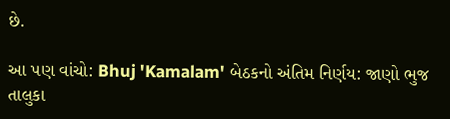છે.

આ પણ વાંચો: Bhuj 'Kamalam' બેઠકનો અંતિમ નિર્ણય: જાણો ભુજ તાલુકા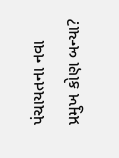પંચાયતના નવા પ્રમુખ કોણ બન્યા?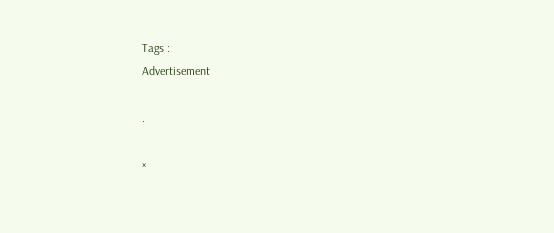Tags :
Advertisement

.

×